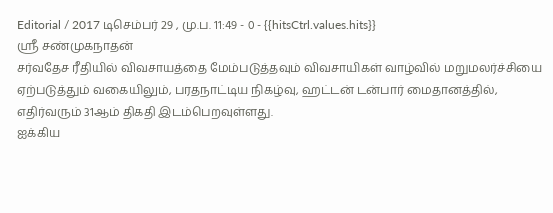Editorial / 2017 டிசெம்பர் 29 , மு.ப. 11:49 - 0 - {{hitsCtrl.values.hits}}
ஸ்ரீ சண்முகநாதன்
சர்வதேச ரீதியில் விவசாயத்தை மேம்படுத்தவும் விவசாயிகள் வாழ்வில் மறுமலர்ச்சியை ஏற்படுத்தும் வகையிலும், பரதநாட்டிய நிகழ்வு, ஹட்டன் டன்பார் மைதானத்தில், எதிர்வரும் 31ஆம் திகதி இடம்பெறவுள்ளது.
ஐக்கிய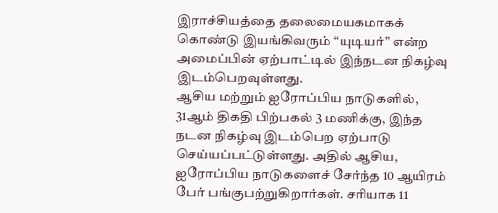இராச்சியத்தை தலைமையகமாகக் கொண்டு இயங்கிவரும் “யுடியர்” என்ற அமைப்பின் ஏற்பாட்டில் இந்நடன நிகழ்வு இடம்பெறவுள்ளது.
ஆசிய மற்றும் ஐரோப்பிய நாடுகளில், 31ஆம் திகதி பிற்பகல் 3 மணிக்கு, இந்த நடன நிகழ்வு இடம்பெற ஏற்பாடு செய்யப்பட்டுள்ளது. அதில் ஆசிய, ஐரோப்பிய நாடுகளைச் சேர்ந்த 10 ஆயிரம் பேர் பங்குபற்றுகிறார்கள். சரியாக 11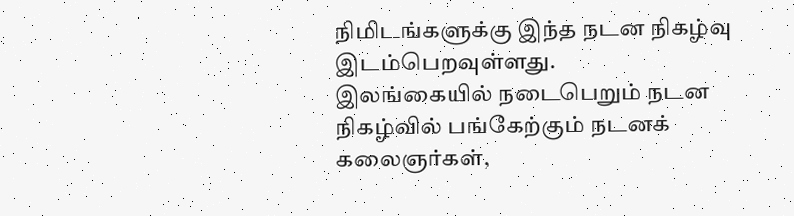நிமிடங்களுக்கு இந்த நடன நிகழ்வு இடம்பெறவுள்ளது.
இலங்கையில் நடைபெறும் நடன நிகழ்வில் பங்கேற்கும் நடனக் கலைஞர்கள்,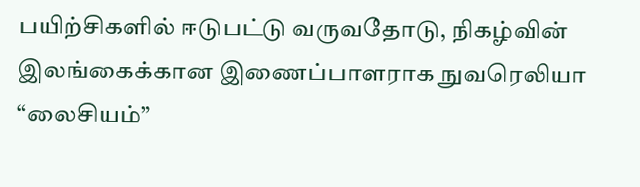பயிற்சிகளில் ஈடுபட்டு வருவதோடு, நிகழ்வின் இலங்கைக்கான இணைப்பாளராக நுவரெலியா “லைசியம்”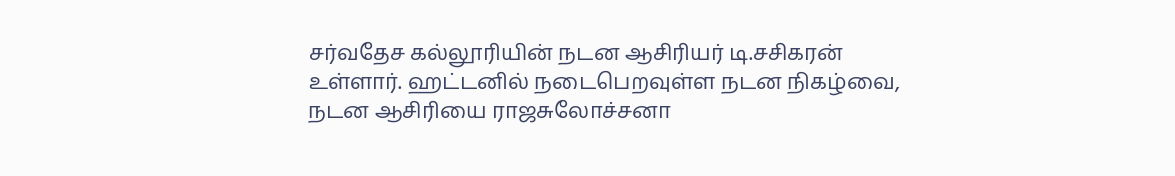சர்வதேச கல்லூரியின் நடன ஆசிரியர் டி.சசிகரன் உள்ளார். ஹட்டனில் நடைபெறவுள்ள நடன நிகழ்வை, நடன ஆசிரியை ராஜசுலோச்சனா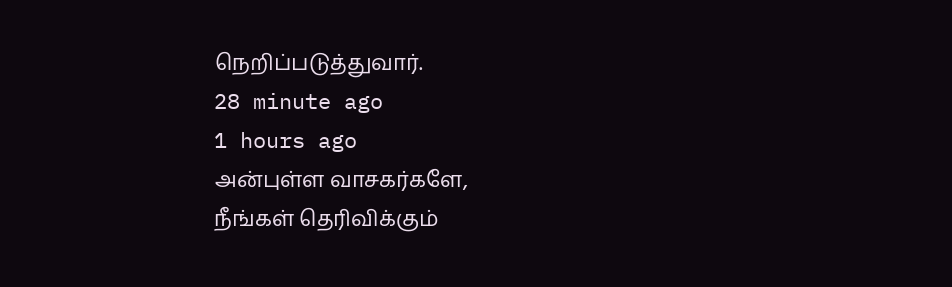நெறிப்படுத்துவார்.
28 minute ago
1 hours ago
அன்புள்ள வாசகர்களே,
நீங்கள் தெரிவிக்கும்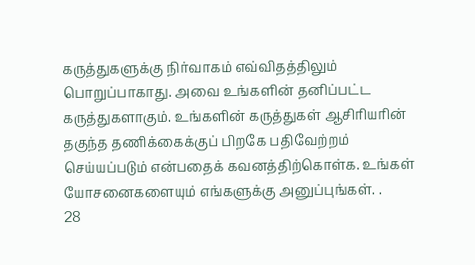கருத்துகளுக்கு நிர்வாகம் எவ்விதத்திலும் பொறுப்பாகாது. அவை உங்களின் தனிப்பட்ட கருத்துகளாகும். உங்களின் கருத்துகள் ஆசிரியரின் தகுந்த தணிக்கைக்குப் பிறகே பதிவேற்றம் செய்யப்படும் என்பதைக் கவனத்திற்கொள்க. உங்கள் யோசனைகளையும் எங்களுக்கு அனுப்புங்கள். .
28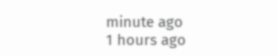minute ago
1 hours ago